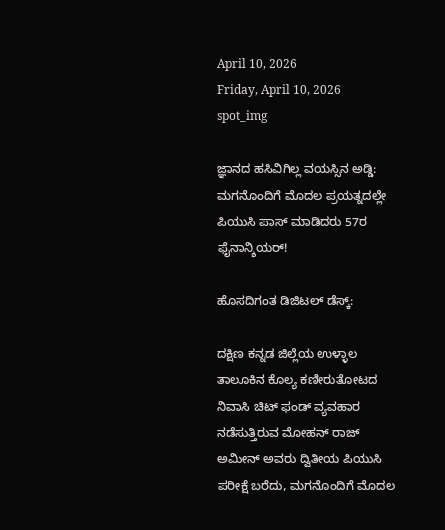April 10, 2026
Friday, April 10, 2026
spot_img

ಜ್ಞಾನದ ಹಸಿವಿಗಿಲ್ಲ ವಯಸ್ಸಿನ ಅಡ್ಡಿ: ಮಗನೊಂದಿಗೆ ಮೊದಲ ಪ್ರಯತ್ನದಲ್ಲೇ ಪಿಯುಸಿ ಪಾಸ್ ಮಾಡಿದರು 57ರ ಫೈನಾನ್ಶಿಯರ್!

ಹೊಸದಿಗಂತ ಡಿಜಿಟಲ್ ಡೆಸ್ಕ್:

ದಕ್ಷಿಣ ಕನ್ನಡ ಜಿಲ್ಲೆಯ ಉಳ್ಳಾಲ ತಾಲೂಕಿನ ಕೊಲ್ಯ ಕಣೀರುತೋಟದ ನಿವಾಸಿ ಚಿಟ್ ಫಂಡ್ ವ್ಯವಹಾರ ನಡೆಸುತ್ತಿರುವ ಮೋಹನ್ ರಾಜ್ ಅಮೀನ್ ಅವರು ದ್ವಿತೀಯ ಪಿಯುಸಿ ಪರೀಕ್ಷೆ ಬರೆದು, ಮಗನೊಂದಿಗೆ ಮೊದಲ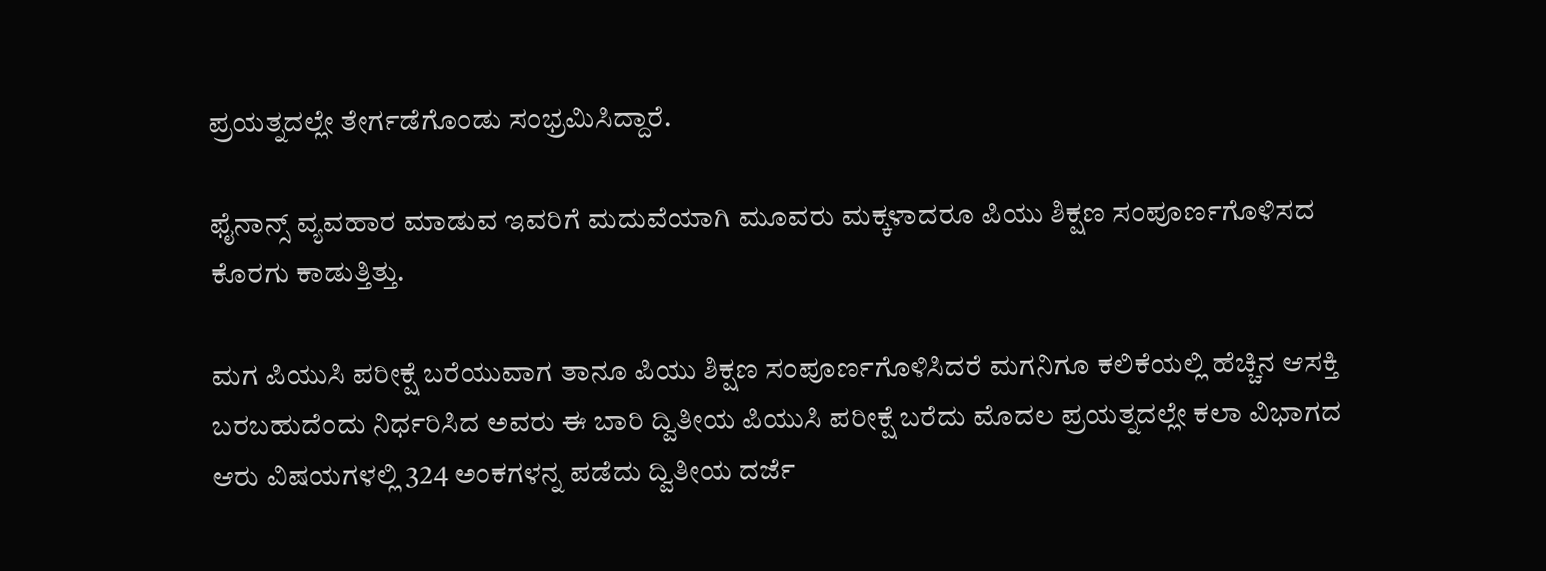ಪ್ರಯತ್ನದಲ್ಲೇ ತೇರ್ಗಡೆಗೊಂಡು ಸಂಭ್ರಮಿಸಿದ್ದಾರೆ.

ಫೈನಾನ್ಸ್ ವ್ಯವಹಾರ ಮಾಡುವ ಇವರಿಗೆ ಮದುವೆಯಾಗಿ ಮೂವರು ಮಕ್ಕಳಾದರೂ ಪಿಯು ಶಿಕ್ಷಣ ಸಂಪೂರ್ಣಗೊಳಿಸದ ಕೊರಗು ಕಾಡುತ್ತಿತ್ತು.

ಮಗ ಪಿಯುಸಿ ಪರೀಕ್ಷೆ ಬರೆಯುವಾಗ ತಾನೂ ಪಿಯು ಶಿಕ್ಷಣ ಸಂಪೂರ್ಣಗೊಳಿಸಿದರೆ ಮಗನಿಗೂ ಕಲಿಕೆಯಲ್ಲಿ ಹೆಚ್ಚಿನ ಆಸಕ್ತಿ ಬರಬಹುದೆಂದು ನಿರ್ಧರಿಸಿದ ಅವರು ಈ ಬಾರಿ ದ್ವಿತೀಯ ಪಿಯುಸಿ ಪರೀಕ್ಷೆ ಬರೆದು ಮೊದಲ ಪ್ರಯತ್ನದಲ್ಲೇ ಕಲಾ ವಿಭಾಗದ ಆರು ವಿಷಯಗಳಲ್ಲಿ 324 ಅಂಕಗಳನ್ನ ಪಡೆದು ದ್ವಿತೀಯ ದರ್ಜೆ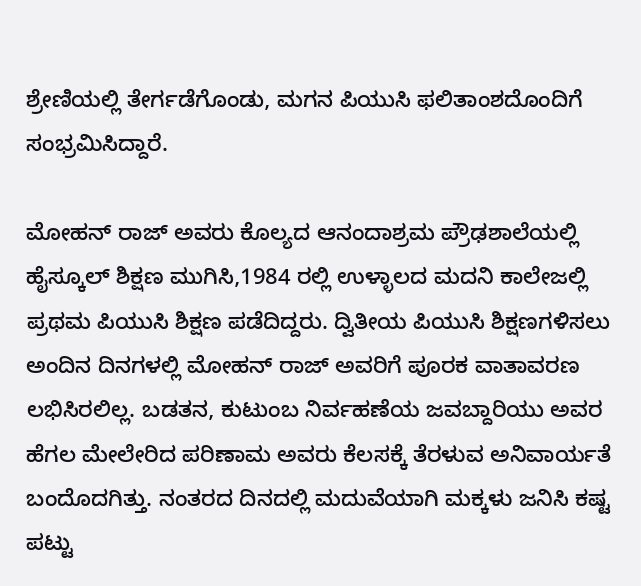ಶ್ರೇಣಿಯಲ್ಲಿ ತೇರ್ಗಡೆಗೊಂಡು, ಮಗನ ಪಿಯುಸಿ ಫಲಿತಾಂಶದೊಂದಿಗೆ ಸಂಭ್ರಮಿಸಿದ್ದಾರೆ.

ಮೋಹನ್ ರಾಜ್ ಅವರು ಕೊಲ್ಯದ ಆನಂದಾಶ್ರಮ ಪ್ರೌಢಶಾಲೆಯಲ್ಲಿ ಹೈಸ್ಕೂಲ್ ಶಿಕ್ಷಣ ಮುಗಿಸಿ,1984 ರಲ್ಲಿ ಉಳ್ಳಾಲದ ಮದನಿ ಕಾಲೇಜಲ್ಲಿ ಪ್ರಥಮ ಪಿಯುಸಿ ಶಿಕ್ಷಣ ಪಡೆದಿದ್ದರು. ದ್ವಿತೀಯ ಪಿಯುಸಿ ಶಿಕ್ಷಣಗಳಿಸಲು ಅಂದಿನ ದಿನಗಳಲ್ಲಿ ಮೋಹನ್ ರಾಜ್ ಅವರಿಗೆ ಪೂರಕ ವಾತಾವರಣ ಲಭಿಸಿರಲಿಲ್ಲ. ಬಡತನ, ಕುಟುಂಬ ನಿರ್ವಹಣೆಯ ಜವಬ್ದಾರಿಯು ಅವರ ಹೆಗಲ ಮೇಲೇರಿದ ಪರಿಣಾಮ ಅವರು ಕೆಲಸಕ್ಕೆ ತೆರಳುವ ಅನಿವಾರ್ಯತೆ ಬಂದೊದಗಿತ್ತು. ನಂತರದ ದಿನದಲ್ಲಿ ಮದುವೆಯಾಗಿ ಮಕ್ಕಳು ಜನಿಸಿ ಕಷ್ಟ ಪಟ್ಟು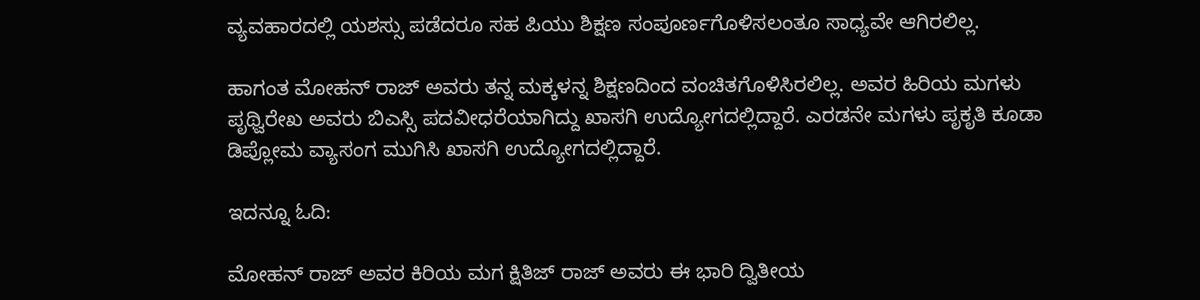ವ್ಯವಹಾರದಲ್ಲಿ ಯಶಸ್ಸು ಪಡೆದರೂ ಸಹ ಪಿಯು ಶಿಕ್ಷಣ ಸಂಪೂರ್ಣಗೊಳಿಸಲಂತೂ ಸಾಧ್ಯವೇ ಆಗಿರಲಿಲ್ಲ.

ಹಾಗಂತ ಮೋಹನ್ ರಾಜ್ ಅವರು ತನ್ನ ಮಕ್ಕಳನ್ನ ಶಿಕ್ಷಣದಿಂದ ವಂಚಿತಗೊಳಿಸಿರಲಿಲ್ಲ. ಅವರ ಹಿರಿಯ ಮಗಳು ಪೃಥ್ವಿರೇಖ ಅವರು ಬಿಎಸ್ಸಿ ಪದವೀಧರೆಯಾಗಿದ್ದು ಖಾಸಗಿ ಉದ್ಯೋಗದಲ್ಲಿದ್ದಾರೆ. ಎರಡನೇ ಮಗಳು ಪೃಕೃತಿ ಕೂಡಾ ಡಿಪ್ಲೋಮ ವ್ಯಾಸಂಗ ಮುಗಿಸಿ ಖಾಸಗಿ ಉದ್ಯೋಗದಲ್ಲಿದ್ದಾರೆ.

ಇದನ್ನೂ ಓದಿ:

ಮೋಹನ್ ರಾಜ್ ಅವರ ಕಿರಿಯ ಮಗ ಕ್ಷಿತಿಜ್ ರಾಜ್ ಅವರು ಈ ಭಾರಿ ದ್ವಿತೀಯ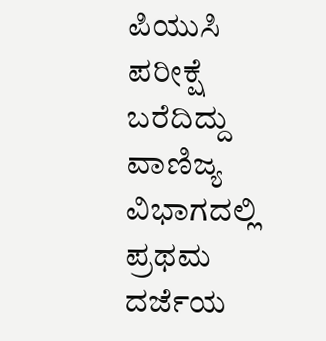ಪಿಯುಸಿ ಪರೀಕ್ಷೆ ಬರೆದಿದ್ದು ವಾಣಿಜ್ಯ ವಿಭಾಗದಲ್ಲಿ ಪ್ರಥಮ ದರ್ಜೆಯ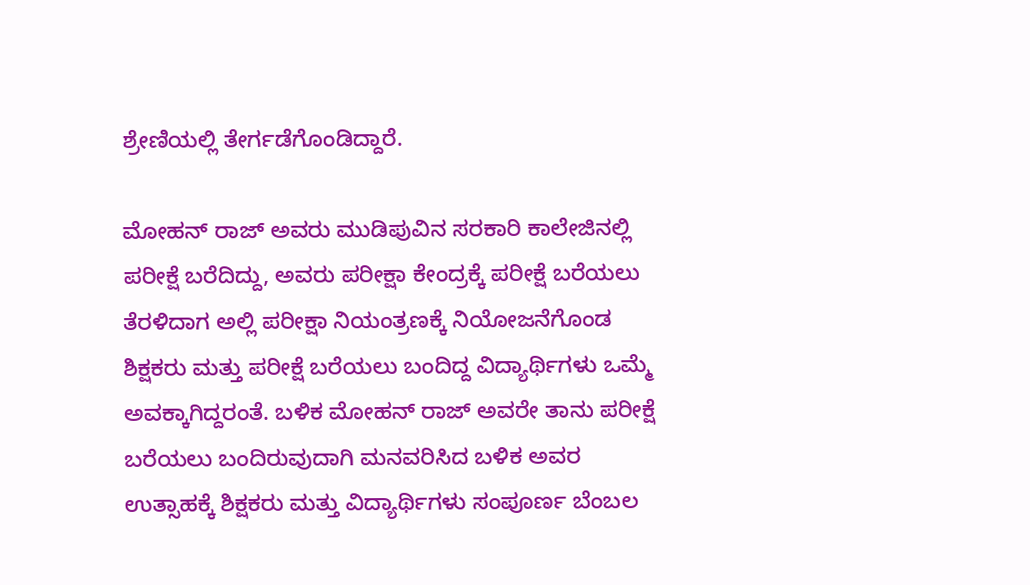ಶ್ರೇಣಿಯಲ್ಲಿ ತೇರ್ಗಡೆಗೊಂಡಿದ್ದಾರೆ.

ಮೋಹನ್ ರಾಜ್ ಅವರು ಮುಡಿಪುವಿನ ಸರಕಾರಿ ಕಾಲೇಜಿನಲ್ಲಿ ಪರೀಕ್ಷೆ ಬರೆದಿದ್ದು, ಅವರು ಪರೀಕ್ಷಾ ಕೇಂದ್ರಕ್ಕೆ ಪರೀಕ್ಷೆ ಬರೆಯಲು ತೆರಳಿದಾಗ ಅಲ್ಲಿ ಪರೀಕ್ಷಾ ನಿಯಂತ್ರಣಕ್ಕೆ ನಿಯೋಜನೆಗೊಂಡ ಶಿಕ್ಷಕರು ಮತ್ತು ಪರೀಕ್ಷೆ ಬರೆಯಲು ಬಂದಿದ್ದ ವಿದ್ಯಾರ್ಥಿಗಳು ಒಮ್ಮೆ ಅವಕ್ಕಾಗಿದ್ದರಂತೆ. ಬಳಿಕ ಮೋಹನ್ ರಾಜ್ ಅವರೇ ತಾನು ಪರೀಕ್ಷೆ ಬರೆಯಲು ಬಂದಿರುವುದಾಗಿ ಮನವರಿಸಿದ ಬಳಿಕ ಅವರ ಉತ್ಸಾಹಕ್ಕೆ ಶಿಕ್ಷಕರು ಮತ್ತು ವಿದ್ಯಾರ್ಥಿಗಳು ಸಂಪೂರ್ಣ ಬೆಂಬಲ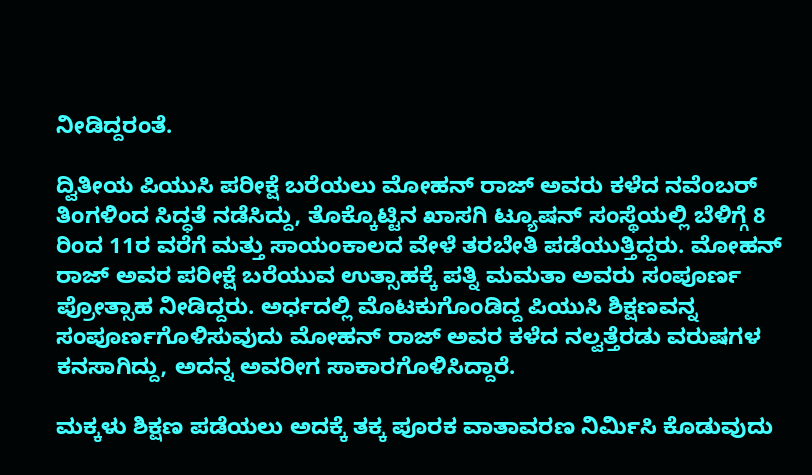ನೀಡಿದ್ದರಂತೆ.

ದ್ವಿತೀಯ ಪಿಯುಸಿ ಪರೀಕ್ಷೆ ಬರೆಯಲು ಮೋಹನ್ ರಾಜ್ ಅವರು ಕಳೆದ ನವೆಂಬರ್ ತಿಂಗಳಿಂದ ಸಿದ್ಧತೆ ನಡೆಸಿದ್ದು, ತೊಕ್ಕೊಟ್ಟಿನ ಖಾಸಗಿ ಟ್ಯೂಷನ್ ಸಂಸ್ಥೆಯಲ್ಲಿ ಬೆಳಿಗ್ಗೆ 8 ರಿಂದ 11ರ ವರೆಗೆ ಮತ್ತು ಸಾಯಂಕಾಲದ ವೇಳೆ ತರಬೇತಿ ಪಡೆಯುತ್ತಿದ್ದರು. ಮೋಹನ್ ರಾಜ್ ಅವರ ಪರೀಕ್ಷೆ ಬರೆಯುವ ಉತ್ಸಾಹಕ್ಕೆ ಪತ್ನಿ ಮಮತಾ ಅವರು ಸಂಪೂರ್ಣ ಪ್ರೋತ್ಸಾಹ ನೀಡಿದ್ದರು. ಅರ್ಧದಲ್ಲಿ ಮೊಟಕುಗೊಂಡಿದ್ದ ಪಿಯುಸಿ ಶಿಕ್ಷಣವನ್ನ ಸಂಪೂರ್ಣಗೊಳಿಸುವುದು ಮೋಹನ್ ರಾಜ್ ಅವರ ಕಳೆದ ನಲ್ವತ್ತೆರಡು ವರುಷಗಳ ಕನಸಾಗಿದ್ದು, ಅದನ್ನ ಅವರೀಗ ಸಾಕಾರಗೊಳಿಸಿದ್ದಾರೆ.

ಮಕ್ಕಳು ಶಿಕ್ಷಣ ಪಡೆಯಲು ಅದಕ್ಕೆ ತಕ್ಕ ಪೂರಕ ವಾತಾವರಣ ನಿರ್ಮಿಸಿ ಕೊಡುವುದು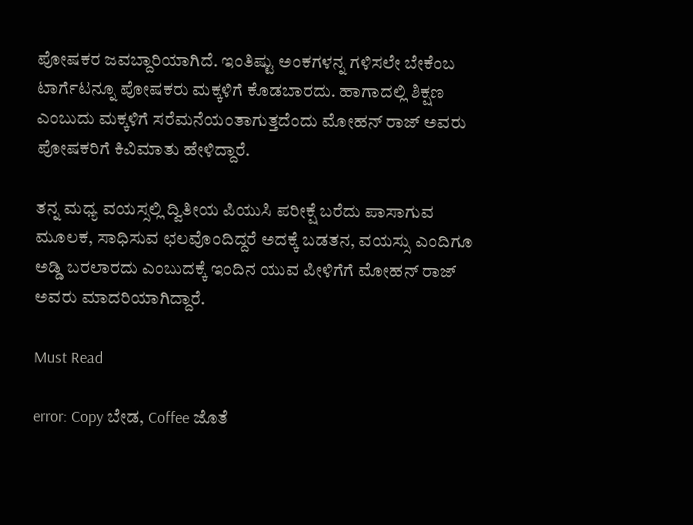ಪೋಷಕರ ಜವಬ್ದಾರಿಯಾಗಿದೆ. ಇಂತಿಷ್ಟು ಅಂಕಗಳನ್ನ ಗಳಿಸಲೇ ಬೇಕೆಂಬ ಟಾರ್ಗೆಟನ್ನೂ ಪೋಷಕರು ಮಕ್ಕಳಿಗೆ ಕೊಡಬಾರದು. ಹಾಗಾದಲ್ಲಿ ಶಿಕ್ಷಣ ಎಂಬುದು ಮಕ್ಕಳಿಗೆ ಸರೆಮನೆಯಂತಾಗುತ್ತದೆಂದು ಮೋಹನ್ ರಾಜ್ ಅವರು ಪೋಷಕರಿಗೆ ಕಿವಿಮಾತು ಹೇಳಿದ್ದಾರೆ.

ತನ್ನ ಮಧ್ಯ ವಯಸ್ಸಲ್ಲಿ ದ್ವಿತೀಯ ಪಿಯುಸಿ ಪರೀಕ್ಷೆ ಬರೆದು ಪಾಸಾಗುವ ಮೂಲಕ, ಸಾಧಿಸುವ ಛಲವೊಂದಿದ್ದರೆ ಅದಕ್ಕೆ ಬಡತನ, ವಯಸ್ಸು ಎಂದಿಗೂ ಅಡ್ಡಿ ಬರಲಾರದು ಎಂಬುದಕ್ಕೆ ಇಂದಿನ ಯುವ ಪೀಳಿಗೆಗೆ ಮೋಹನ್ ರಾಜ್ ಅವರು ಮಾದರಿಯಾಗಿದ್ದಾರೆ.

Must Read

error: Copy ಬೇಡ, Coffee ಜೊತೆ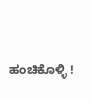ಹಂಚಿಕೊಳ್ಳಿ !